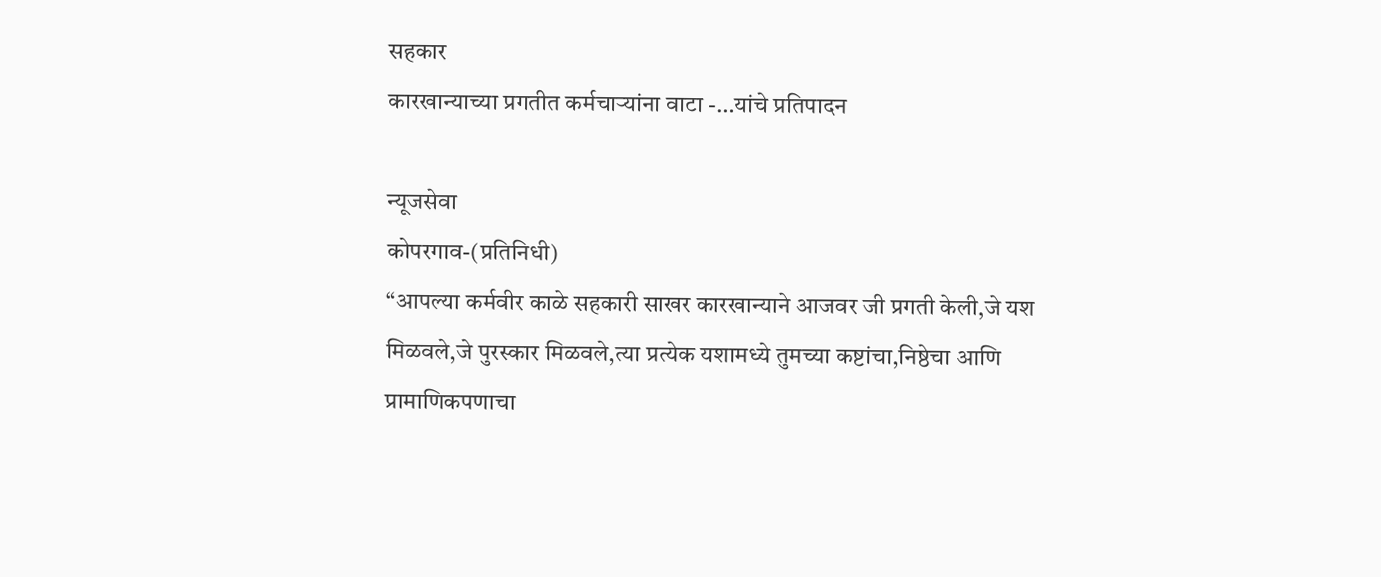सहकार
कारखान्याच्या प्रगतीत कर्मचाऱ्यांना वाटा -…यांचे प्रतिपादन

न्यूजसेवा
कोपरगाव-(प्रतिनिधी)
“आपल्या कर्मवीर काळे सहकारी साखर कारखान्याने आजवर जी प्रगती केली,जे यश मिळवले,जे पुरस्कार मिळवले,त्या प्रत्येक यशामध्ये तुमच्या कष्टांचा,निष्ठेचा आणि प्रामाणिकपणाचा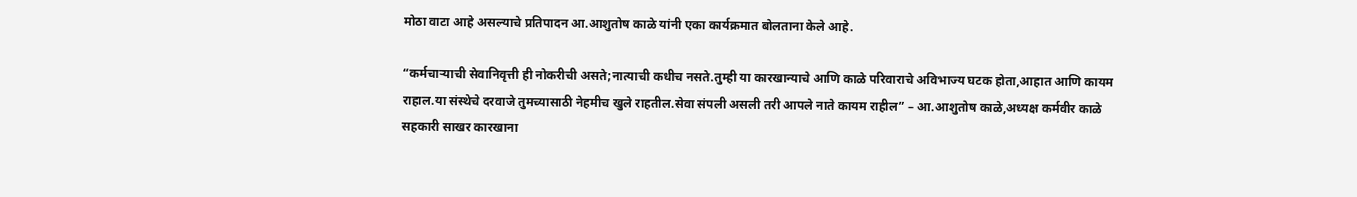मोठा वाटा आहे असल्याचे प्रतिपादन आ.आशुतोष काळे यांनी एका कार्यक्रमात बोलताना केले आहे.

“कर्मचाऱ्याची सेवानिवृत्ती ही नोकरीची असते;नात्याची कधीच नसते.तुम्ही या कारखान्याचे आणि काळे परिवाराचे अविभाज्य घटक होता,आहात आणि कायम राहाल.या संस्थेचे दरवाजे तुमच्यासाठी नेहमीच खुले राहतील.सेवा संपली असली तरी आपले नाते कायम राहील” – आ.आशुतोष काळे,अध्यक्ष कर्मवीर काळे सहकारी साखर कारखाना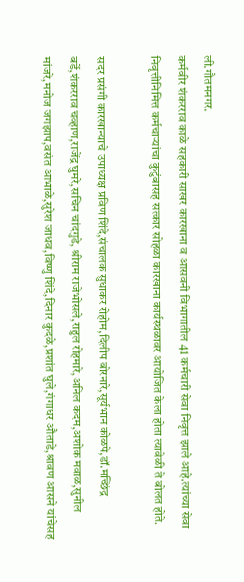ली.गौतमनगर.
कर्मवीर शंकरराव काळे सहकारी साखर कारखाना व आसवनी विभागातील 41 कर्मचारी सेवा निवृत्त झाले आहे.त्यांच्या सेवा निवृत्तीनिमित्त कर्मचाऱ्यांचा कुटुंबासह सत्कार सोहळा कारखाना कार्यस्थळावर आयोजित केला होता त्यावेळी ते बोलत होते.

सदर प्रसंगी कारखान्याचे उपाध्यक्ष प्रविण शिंदे,संचालक सुधाकर रोहोम,दिलीप बोरनारे,सूर्यभान कोळपे,डॉ.मच्छिंद्र बर्डे,शंकरराव चव्हाण,राजेंद्र घुमरे,सचिन चांदगुडे, श्रीराम राजेभोसले,राहुल रोहमारे,अनिल कदम,अशोक मवाळ,सुनील मांजरे,मनोज जगझाप,वसंत आभाळे,सुरेश जाधव,विष्णु शिंदे,दिनार कुदळे,प्रशांत घुले,गंगाधर औताडे,श्रावण आसने यांचेसह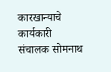कारखान्याचे कार्यकारी संचालक सोमनाथ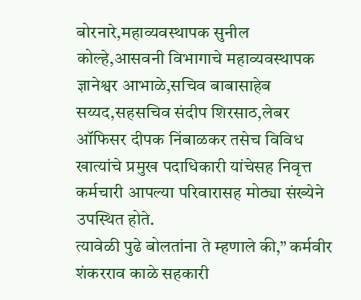बोरनारे,महाव्यवस्थापक सुनील कोल्हे,आसवनी विभागाचे महाव्यवस्थापक ज्ञानेश्वर आभाळे,सचिव बाबासाहेब सय्यद,सहसचिव संदीप शिरसाठ,लेबर ऑफिसर दीपक निंबाळकर तसेच विविध खात्यांचे प्रमुख पदाधिकारी यांचेसह निवृत्त कर्मचारी आपल्या परिवारासह मोठ्या संख्येने उपस्थित होते.
त्यावेळी पुढे बोलतांना ते म्हणाले की,” कर्मवीर शंकरराव काळे सहकारी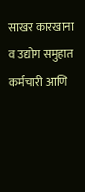साखर कारखाना व उद्योग समुहात कर्मचारी आणि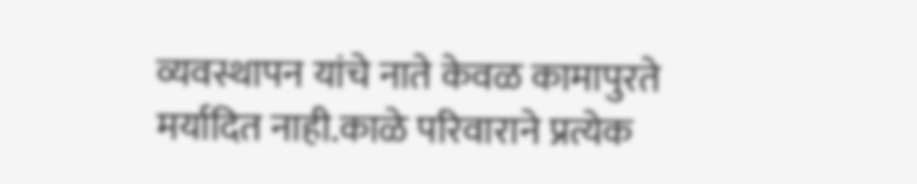व्यवस्थापन यांचे नाते केवळ कामापुरते मर्यादित नाही.काळे परिवाराने प्रत्येक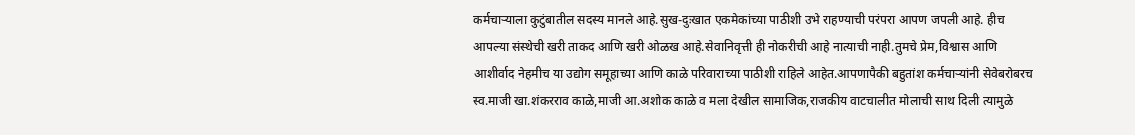कर्मचाऱ्याला कुटुंबातील सदस्य मानले आहे.सुख-दुःखात एकमेकांच्या पाठीशी उभे राहण्याची परंपरा आपण जपली आहे. हीच आपल्या संस्थेची खरी ताकद आणि खरी ओळख आहे.सेवानिवृत्ती ही नोकरीची आहे नात्याची नाही.तुमचे प्रेम,विश्वास आणि आशीर्वाद नेहमीच या उद्योग समूहाच्या आणि काळे परिवाराच्या पाठीशी राहिले आहेत.आपणापैकी बहुतांश कर्मचाऱ्यांनी सेवेबरोबरच स्व.माजी खा.शंकरराव काळे,माजी आ.अशोक काळे व मला देखील सामाजिक,राजकीय वाटचालीत मोलाची साथ दिली त्यामुळे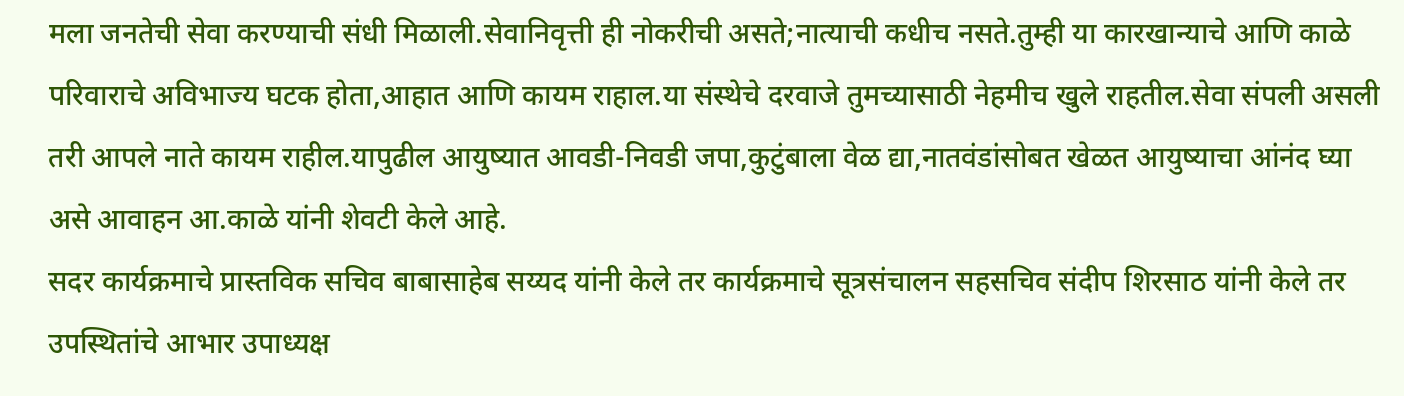मला जनतेची सेवा करण्याची संधी मिळाली.सेवानिवृत्ती ही नोकरीची असते;नात्याची कधीच नसते.तुम्ही या कारखान्याचे आणि काळे परिवाराचे अविभाज्य घटक होता,आहात आणि कायम राहाल.या संस्थेचे दरवाजे तुमच्यासाठी नेहमीच खुले राहतील.सेवा संपली असली तरी आपले नाते कायम राहील.यापुढील आयुष्यात आवडी-निवडी जपा,कुटुंबाला वेळ द्या,नातवंडांसोबत खेळत आयुष्याचा आंनंद घ्या असे आवाहन आ.काळे यांनी शेवटी केले आहे.
सदर कार्यक्रमाचे प्रास्तविक सचिव बाबासाहेब सय्यद यांनी केले तर कार्यक्रमाचे सूत्रसंचालन सहसचिव संदीप शिरसाठ यांनी केले तर उपस्थितांचे आभार उपाध्यक्ष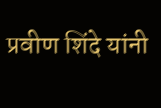प्रवीण शिंदे यांनी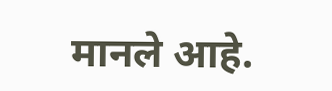मानले आहे.